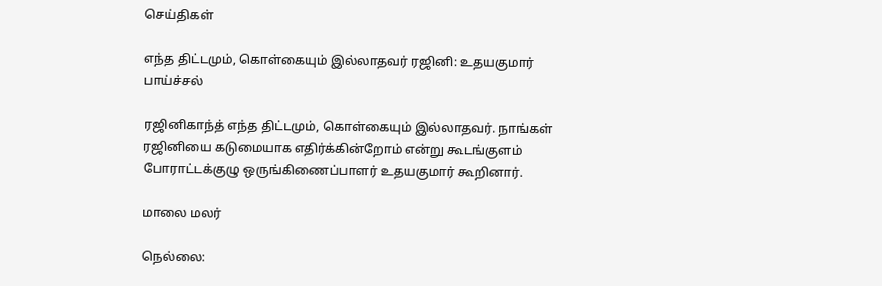செய்திகள்

எந்த திட்டமும், கொள்கையும் இல்லாதவர் ரஜினி: உதயகுமார் பாய்ச்சல்

ரஜினிகாந்த் எந்த திட்டமும், கொள்கையும் இல்லாதவர். நாங்கள் ரஜினியை கடுமையாக எதிர்க்கின்றோம் என்று கூடங்குளம் போராட்டக்குழு ஒருங்கிணைப்பாளர் உதயகுமார் கூறினார்.

மாலை மலர்

நெல்லை: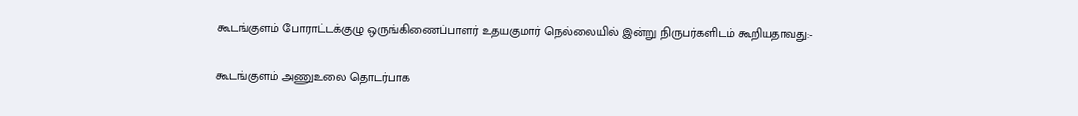கூடங்குளம் போராட்டக்குழு ஒருங்கிணைப்பாளர் உதயகுமார் நெல்லையில் இன்று நிருபர்களிடம் கூறியதாவது:-

கூடங்குளம் அணுஉலை தொடர்பாக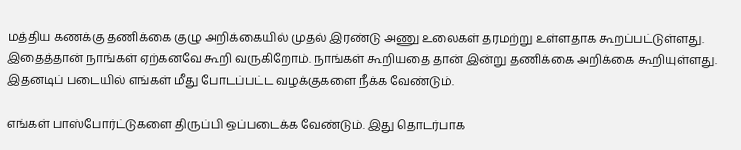மத்திய கணக்கு தணிக்கை குழு அறிக்கையில் முதல் இரண்டு அணு உலைகள் தரமற்று உள்ளதாக கூறப்பட்டுள்ளது. இதைத்தான் நாங்கள் ஏற்கனவே கூறி வருகிறோம். நாங்கள் கூறியதை தான் இன்று தணிக்கை அறிக்கை கூறியுள்ளது. இதனடிப் படையில் எங்கள் மீது போடப்பட்ட வழக்குகளை நீக்க வேண்டும்.

எங்கள் பாஸ்போர்ட்டுகளை திருப்பி ஒப்படைக்க வேண்டும். இது தொடர்பாக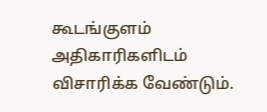கூடங்குளம் அதிகாரிகளிடம் விசாரிக்க வேண்டும்.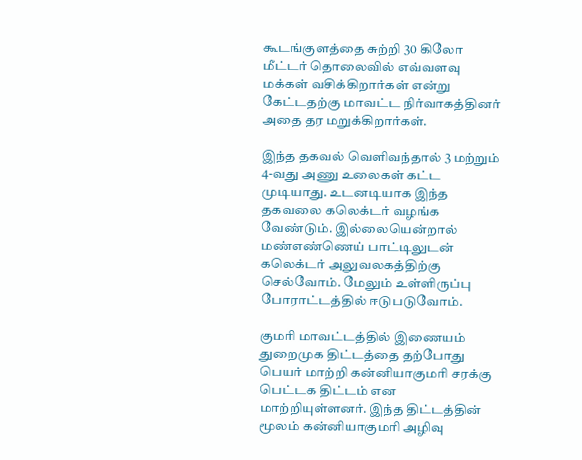கூடங்குளத்தை சுற்றி 30 கிலோ மீட்டர் தொலைவில் எவ்வளவு மக்கள் வசிக்கிறார்கள் என்று கேட்டதற்கு மாவட்ட நிர்வாகத்தினர் அதை தர மறுக்கிறார்கள்.

இந்த தகவல் வெளிவந்தால் 3 மற்றும் 4-வது அணு உலைகள் கட்ட முடியாது. உடனடியாக இந்த தகவலை கலெக்டர் வழங்க வேண்டும். இல்லையென்றால் மண்எண்ணெய் பாட்டிலுடன் கலெக்டர் அலுவலகத்திற்கு செல்வோம். மேலும் உள்ளிருப்பு போராட்டத்தில் ஈடுபடுவோம்.

குமரி மாவட்டத்தில் இணையம் துறைமுக திட்டத்தை தற்போது பெயர் மாற்றி கன்னியாகுமரி சரக்கு பெட்டக திட்டம் என மாற்றியுள்ளனர். இந்த திட்டத்தின் மூலம் கன்னியாகுமரி அழிவு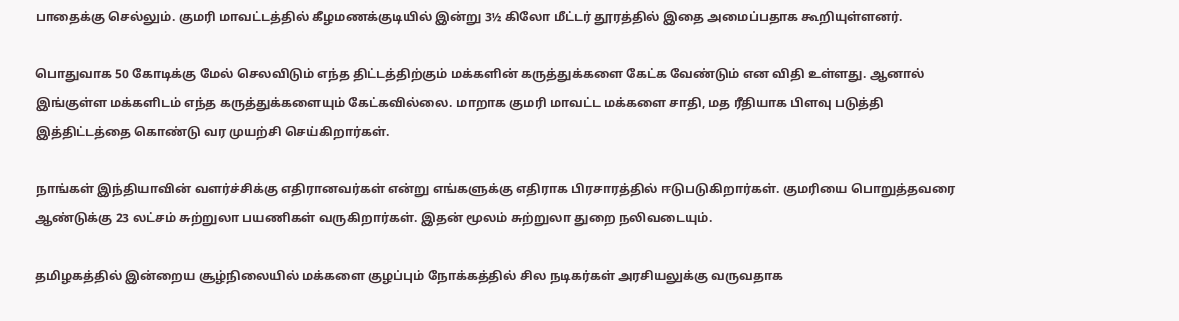பாதைக்கு செல்லும். குமரி மாவட்டத்தில் கீழமணக்குடியில் இன்று 3½ கிலோ மீட்டர் தூரத்தில் இதை அமைப்பதாக கூறியுள்ளனர்.

பொதுவாக 50 கோடிக்கு மேல் செலவிடும் எந்த திட்டத்திற்கும் மக்களின் கருத்துக்களை கேட்க வேண்டும் என விதி உள்ளது. ஆனால் இங்குள்ள மக்களிடம் எந்த கருத்துக்களையும் கேட்கவில்லை. மாறாக குமரி மாவட்ட மக்களை சாதி, மத ரீதியாக பிளவு படுத்தி இத்திட்டத்தை கொண்டு வர முயற்சி செய்கிறார்கள்.

நாங்கள் இந்தியாவின் வளர்ச்சிக்கு எதிரானவர்கள் என்று எங்களுக்கு எதிராக பிரசாரத்தில் ஈடுபடுகிறார்கள். குமரியை பொறுத்தவரை ஆண்டுக்கு 23 லட்சம் சுற்றுலா பயணிகள் வருகிறார்கள். இதன் மூலம் சுற்றுலா துறை நலிவடையும்.

தமிழகத்தில் இன்றைய சூழ்நிலையில் மக்களை குழப்பும் நோக்கத்தில் சில நடிகர்கள் அரசியலுக்கு வருவதாக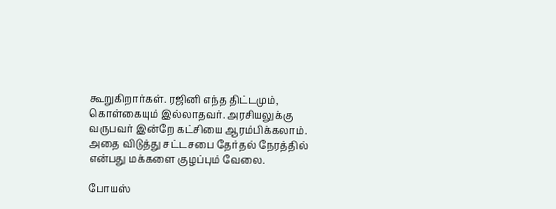கூறுகிறார்கள். ரஜினி எந்த திட்டமும், கொள்கையும் இல்லாதவர். அரசியலுக்கு வருபவர் இன்றே கட்சியை ஆரம்பிக்கலாம். அதை விடுத்து சட்டசபை தேர்தல் நேரத்தில் என்பது மக்களை குழப்பும் வேலை.

போயஸ்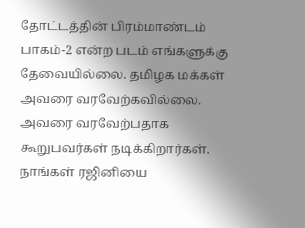தோட்டத்தின் பிரம்மாண்டம் பாகம்-2 என்ற படம் எங்களுக்கு தேவையில்லை. தமிழக மக்கள் அவரை வரவேற்கவில்லை. அவரை வரவேற்பதாக கூறுபவர்கள் நடிக்கிறார்கள். நாங்கள் ரஜினியை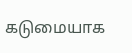கடுமையாக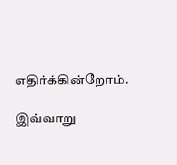எதிர்க்கின்றோம்.

இவ்வாறு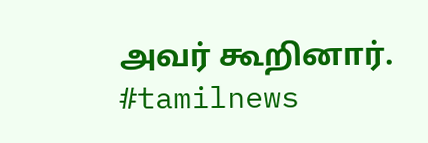அவர் கூறினார். #tamilnews